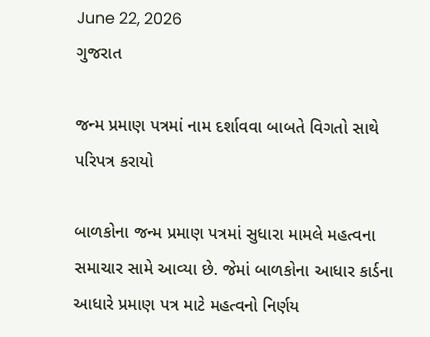June 22, 2026
ગુજરાત

જન્‍મ પ્રમાણ પત્રમાં નામ દર્શાવવા બાબતે વિગતો સાથે પરિપત્ર કરાયો

બાળકોના જન્‍મ પ્રમાણ પત્રમાં સુધારા મામલે મહત્‍વના સમાચાર સામે આવ્‍યા છે. જેમાં બાળકોના આધાર કાર્ડના આધારે પ્રમાણ પત્ર માટે મહત્‍વનો નિર્ણય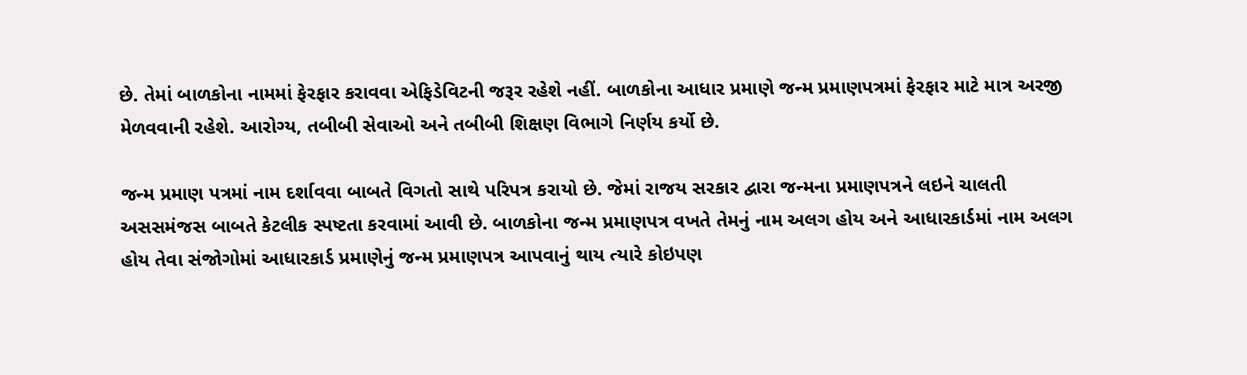છે. તેમાં બાળકોના નામમાં ફેરફાર કરાવવા એફિડેવિટની જરૂર રહેશે નહીં. બાળકોના આધાર પ્રમાણે જન્‍મ પ્રમાણપત્રમાં ફેરફાર માટે માત્ર અરજી મેળવવાની રહેશે. આરોગ્‍ય, તબીબી સેવાઓ અને તબીબી શિક્ષણ વિભાગે નિર્ણય કર્યો છે.

જન્‍મ પ્રમાણ પત્રમાં નામ દર્શાવવા બાબતે વિગતો સાથે પરિપત્ર કરાયો છે. જેમાં રાજય સરકાર દ્વારા જન્‍મના પ્રમાણપત્રને લઇને ચાલતી અસસમંજસ બાબતે કેટલીક સ્‍પષ્ટતા કરવામાં આવી છે. બાળકોના જન્‍મ પ્રમાણપત્ર વખતે તેમનું નામ અલગ હોય અને આધારકાર્ડમાં નામ અલગ હોય તેવા સંજોગોમાં આધારકાર્ડ પ્રમાણેનું જન્‍મ પ્રમાણપત્ર આપવાનું થાય ત્‍યારે કોઇપણ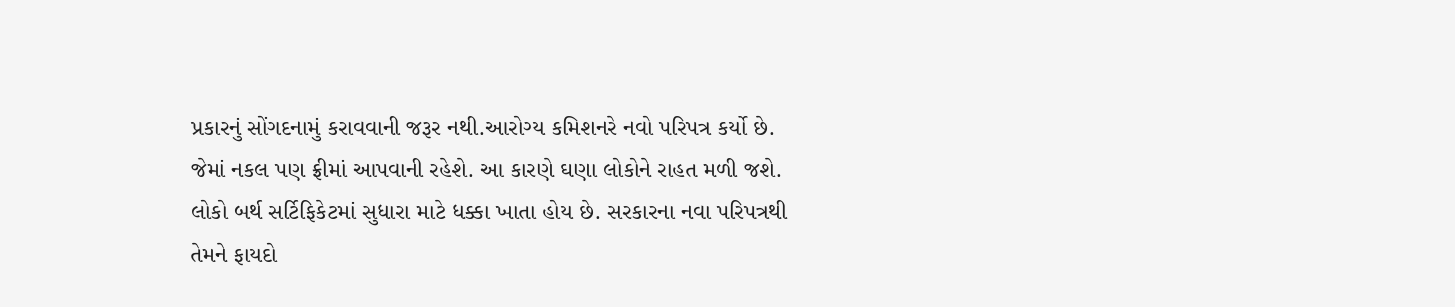પ્રકારનું સોંગદનામું કરાવવાની જરૂર નથી.આરોગ્‍ય કમિશનરે નવો પરિપત્ર કર્યો છે. જેમાં નકલ પણ ફ્રીમાં આપવાની રહેશે. આ કારણે ઘણા લોકોને રાહત મળી જશે. લોકો બર્થ સર્ટિફિકેટમાં સુધારા માટે ધક્કા ખાતા હોય છે. સરકારના નવા પરિપત્રથી તેમને ફાયદો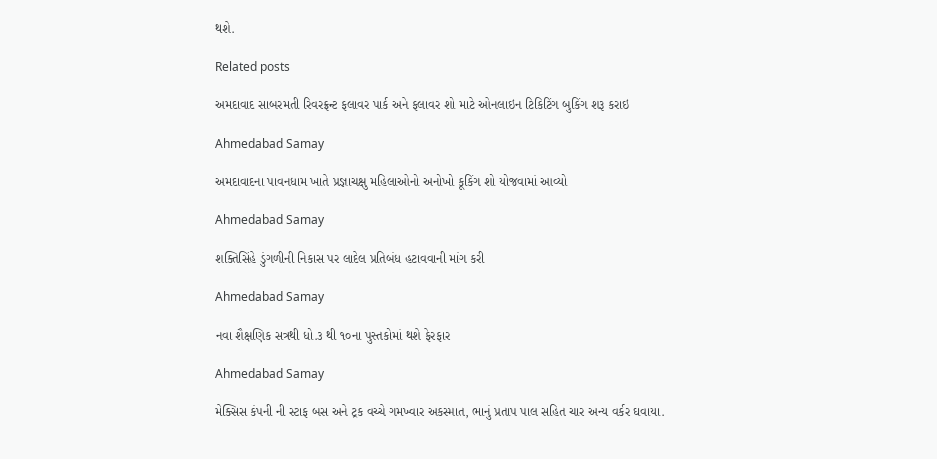થશે.

Related posts

અમદાવાદ સાબરમતી રિવરફ્રન્ટ ફલાવર પાર્ક અને ફલાવર શો માટે ઓનલાઇન ટિકિટિંગ બુકિંગ શરૂ કરાઇ

Ahmedabad Samay

અમદાવાદના પાવનધામ ખાતે પ્રજ્ઞાચક્ષુ મહિલાઓનો અનોખો કૂકિંગ શો યોજવામાં આવ્યો

Ahmedabad Samay

શક્તિસિંહે ડુંગળીની નિકાસ પર લાદેલ પ્રતિબંધ હટાવવાની માંગ કરી

Ahmedabad Samay

નવા શૈક્ષણિક સત્રથી ધો.૩ થી ૧૦ના પુસ્તકોમાં થશે ફેરફાર

Ahmedabad Samay

મેક્સિસ કંપની ની સ્ટાફ બસ અને ટ્રક વચ્ચે ગમખ્વાર અકસ્માત, ભાનું પ્રતાપ પાલ સહિત ચાર અન્ય વર્કર ઘવાયા.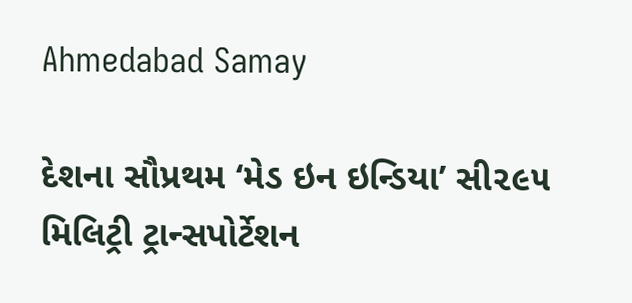Ahmedabad Samay

દેશના સૌપ્રથમ ‘મેડ ઇન ઇન્ડિયા’ સી૨૯૫ મિલિટ્રી ટ્રાન્સપોર્ટેશન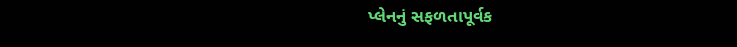પ્લેનનું સફળતાપૂર્વક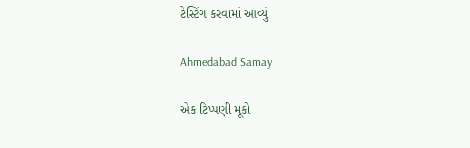ટેસ્ટિંગ કરવામાં આવ્યું

Ahmedabad Samay

એક ટિપ્પણી મૂકો